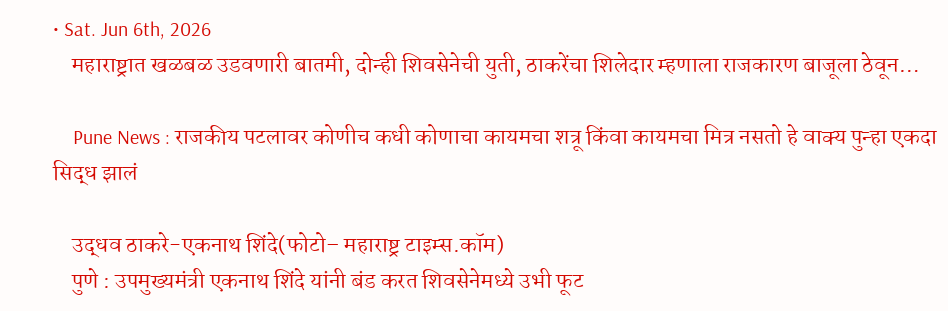• Sat. Jun 6th, 2026
    महाराष्ट्रात खळबळ उडवणारी बातमी, दोन्ही शिवसेनेची युती, ठाकरेंचा शिलेदार म्हणाला राजकारण बाजूला ठेवून…

    Pune News : राजकीय पटलावर कोणीच कधी कोणाचा कायमचा शत्रू किंवा कायमचा मित्र नसतो हे वाक्य पुन्हा एकदा सिद्ध झालं

    उद्धव ठाकरे-एकनाथ शिंदे(फोटो– महाराष्ट्र टाइम्स.कॉम)
    पुणे : उपमुख्यमंत्री एकनाथ शिंदे यांनी बंड करत शिवसेनेमध्ये उभी फूट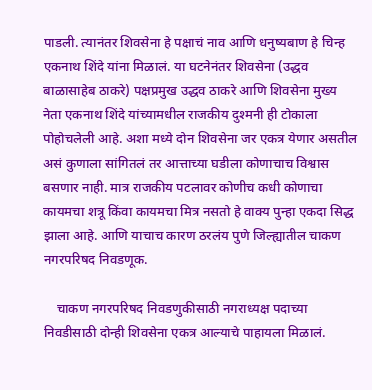पाडली. त्यानंतर शिवसेना हे पक्षाचं नाव आणि धनुष्यबाण हे चिन्ह एकनाथ शिंदे यांना मिळालं. या घटनेनंतर शिवसेना (उद्धव बाळासाहेब ठाकरे) पक्षप्रमुख उद्धव ठाकरे आणि शिवसेना मुख्य नेता एकनाथ शिंदे यांच्यामधील राजकीय दुश्मनी ही टोकाला पोहोचलेली आहे. अशा मध्ये दोन शिवसेना जर एकत्र येणार असतील असं कुणाला सांगितलं तर आत्ताच्या घडीला कोणाचाच विश्वास बसणार नाही. मात्र राजकीय पटलावर कोणीच कधी कोणाचा कायमचा शत्रू किंवा कायमचा मित्र नसतो हे वाक्य पुन्हा एकदा सिद्ध झाला आहे. आणि याचाच कारण ठरलंय पुणे जिल्ह्यातील चाकण नगरपरिषद निवडणूक.

    चाकण नगरपरिषद निवडणुकीसाठी नगराध्यक्ष पदाच्या निवडीसाठी दोन्ही शिवसेना एकत्र आल्याचे पाहायला मिळालं.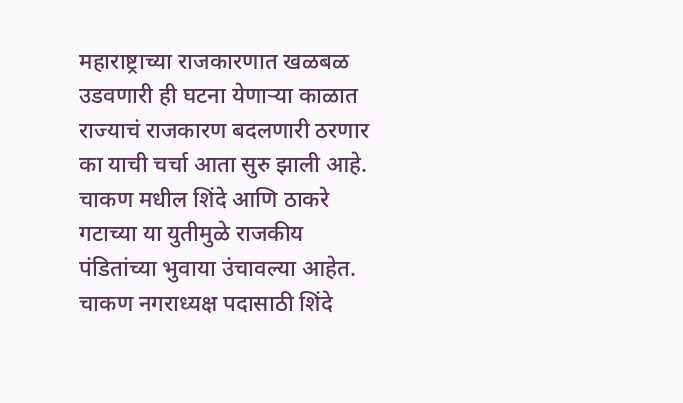महाराष्ट्राच्या राजकारणात खळबळ उडवणारी ही घटना येणाऱ्या काळात राज्याचं राजकारण बदलणारी ठरणार का याची चर्चा आता सुरु झाली आहे. चाकण मधील शिंदे आणि ठाकरे गटाच्या या युतीमुळे राजकीय पंडितांच्या भुवाया उंचावल्या आहेत. चाकण नगराध्यक्ष पदासाठी शिंदे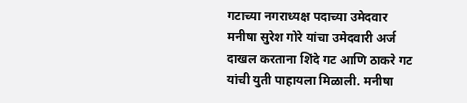गटाच्या नगराध्यक्ष पदाच्या उमेदवार मनीषा सुरेश गोरे यांचा उमेदवारी अर्ज दाखल करताना शिंदे गट आणि ठाकरे गट यांची युती पाहायला मिळाली. मनीषा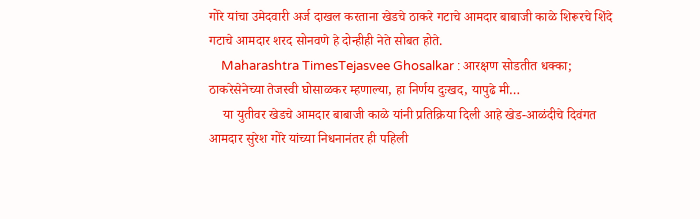गोरे यांचा उमेदवारी अर्ज दाखल करताना खेडचे ठाकरे गटाचे आमदार बाबाजी काळे शिरूरचे शिंदे गटाचे आमदार शरद सोनवणे हे दोन्हीही नेते सोबत होते.
    Maharashtra TimesTejasvee Ghosalkar : आरक्षण सोडतीत धक्का; ठाकरेसेनेच्या तेजस्वी घोसाळकर म्हणाल्या, हा निर्णय दुःखद, यापुढे मी…
    या युतीवर खेडचे आमदार बाबाजी काळे यांनी प्रतिक्रिया दिली आहे खेड-आळंदीचे दिवंगत आमदार सुरेश गोरे यांच्या निधनानंतर ही पहिली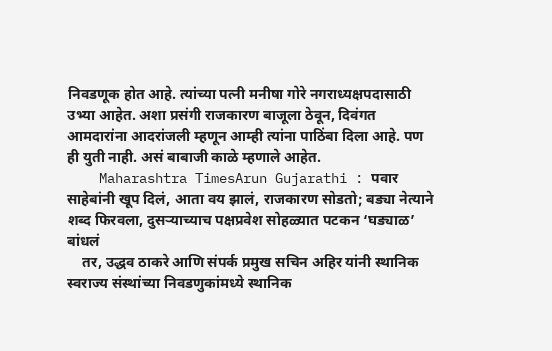निवडणूक होत आहे. त्यांच्या पत्नी मनीषा गोरे नगराध्यक्षपदासाठी उभ्या आहेत. अशा प्रसंगी राजकारण बाजूला ठेवून, दिवंगत आमदारांना आदरांजली म्हणून आम्ही त्यांना पाठिंबा दिला आहे. पण ही युती नाही. असं बाबाजी काळे म्हणाले आहेत.
    Maharashtra TimesArun Gujarathi : पवार साहेबांनी खूप दिलं, आता वय झालं, राजकारण सोडतो; बड्या नेत्याने शब्द फिरवला, दुसऱ्याच्याच पक्षप्रवेश सोहळ्यात पटकन ‘घड्याळ’ बांधलं
    तर, उद्धव ठाकरे आणि संपर्क प्रमुख सचिन अहिर यांनी स्थानिक स्वराज्य संस्थांच्या निवडणुकांमध्ये स्थानिक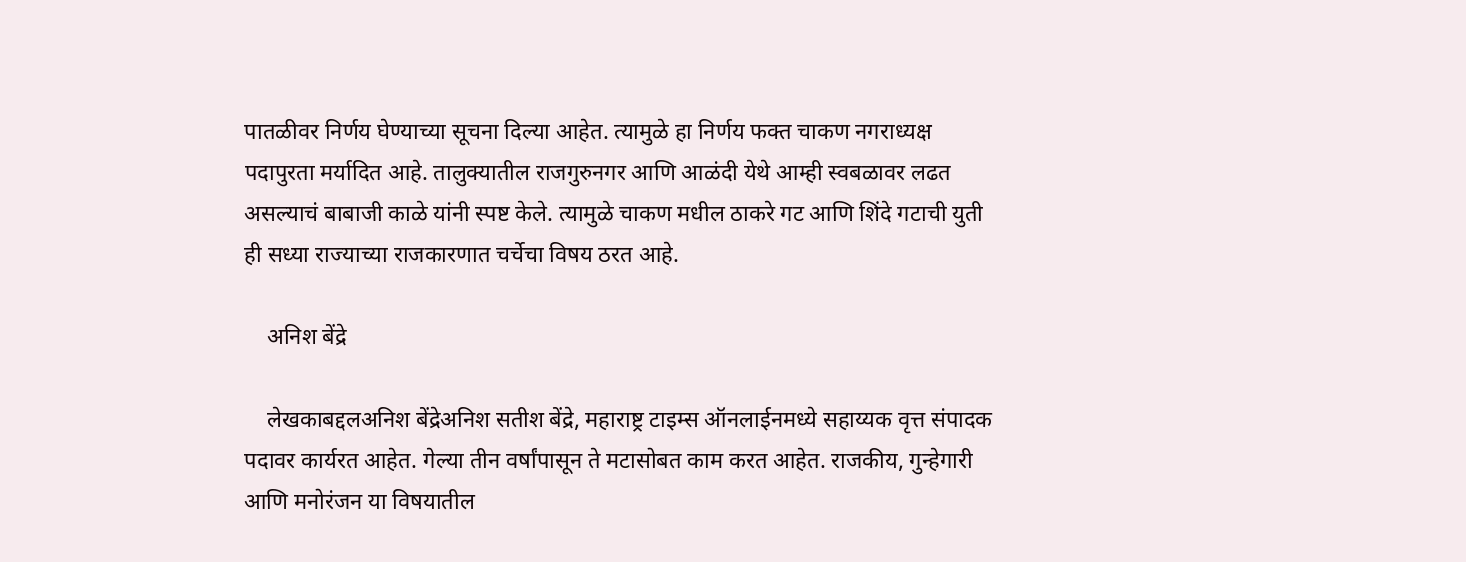पातळीवर निर्णय घेण्याच्या सूचना दिल्या आहेत. त्यामुळे हा निर्णय फक्त चाकण नगराध्यक्ष पदापुरता मर्यादित आहे. तालुक्यातील राजगुरुनगर आणि आळंदी येथे आम्ही स्वबळावर लढत असल्याचं बाबाजी काळे यांनी स्पष्ट केले. त्यामुळे चाकण मधील ठाकरे गट आणि शिंदे गटाची युती ही सध्या राज्याच्या राजकारणात चर्चेचा विषय ठरत आहे.

    अनिश बेंद्रे

    लेखकाबद्दलअनिश बेंद्रेअनिश सतीश बेंद्रे, महाराष्ट्र टाइम्स ऑनलाईनमध्ये सहाय्यक वृत्त संपादक पदावर कार्यरत आहेत. गेल्या तीन वर्षांपासून ते मटासोबत काम करत आहेत. राजकीय, गुन्हेगारी आणि मनोरंजन या विषयातील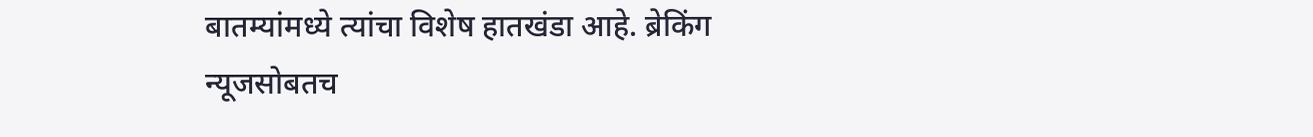बातम्यांमध्ये त्यांचा विशेष हातखंडा आहे. ब्रेकिंग न्यूजसोबतच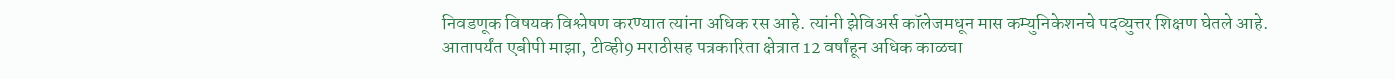निवडणूक विषयक विश्लेषण करण्यात त्यांना अधिक रस आहे. त्यांनी झेविअर्स कॉलेजमधून मास कम्युनिकेशनचे पदव्युत्तर शिक्षण घेतले आहे. आतापर्यंत एबीपी माझा, टीव्ही9 मराठीसह पत्रकारिता क्षेत्रात 12 वर्षांहून अधिक काळचा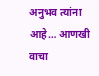अनुभव त्यांना आहे… आणखी वाचा